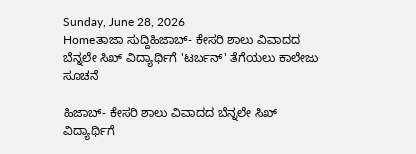Sunday, June 28, 2026
Homeತಾಜಾ ಸುದ್ದಿಹಿಜಾಬ್- ಕೇಸರಿ ಶಾಲು ವಿವಾದದ ಬೆನ್ನಲೇ ಸಿಖ್ ವಿದ್ಯಾರ್ಥಿಗೆ 'ಟರ್ಬನ್' ತೆಗೆಯಲು ಕಾಲೇಜು ಸೂಚನೆ

ಹಿಜಾಬ್- ಕೇಸರಿ ಶಾಲು ವಿವಾದದ ಬೆನ್ನಲೇ ಸಿಖ್ ವಿದ್ಯಾರ್ಥಿಗೆ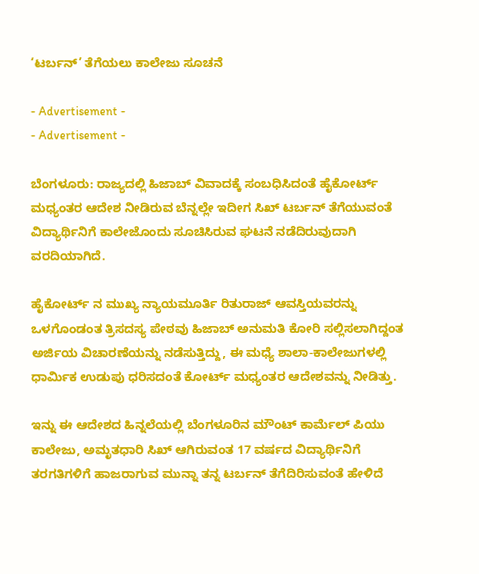‘ಟರ್ಬನ್’ ತೆಗೆಯಲು ಕಾಲೇಜು ಸೂಚನೆ

- Advertisement -
- Advertisement -

ಬೆಂಗಳೂರು: ರಾಜ್ಯದಲ್ಲಿ ಹಿಜಾಬ್ ವಿವಾದಕ್ಕೆ ಸಂಬಧಿಸಿದಂತೆ ಹೈಕೋರ್ಟ್ ಮಧ್ಯಂತರ ಆದೇಶ ನೀಡಿರುವ ಬೆನ್ನಲ್ಲೇ ಇದೀಗ ಸಿಖ್ ಟರ್ಬನ್ ತೆಗೆಯುವಂತೆ ವಿದ್ಯಾರ್ಥಿನಿಗೆ ಕಾಲೇಜೊಂದು ಸೂಚಿಸಿರುವ ಘಟನೆ ನಡೆದಿರುವುದಾಗಿ ವರದಿಯಾಗಿದೆ.

ಹೈಕೋರ್ಟ್ ನ ಮುಖ್ಯ ನ್ಯಾಯಮೂರ್ತಿ ರಿತುರಾಜ್ ಆವಸ್ತಿಯವರನ್ನು ಒಳಗೊಂಡಂತ ತ್ರಿಸದಸ್ಯ ಪೇಠವು ಹಿಜಾಬ್ ಅನುಮತಿ ಕೋರಿ ಸಲ್ಲಿಸಲಾಗಿದ್ದಂತ ಅರ್ಜಿಯ ವಿಚಾರಣೆಯನ್ನು ನಡೆಸುತ್ತಿದ್ದು, ಈ ಮಧ್ಯೆ ಶಾಲಾ-ಕಾಲೇಜುಗಳಲ್ಲಿ ಧಾರ್ಮಿಕ ಉಡುಪು ಧರಿಸದಂತೆ ಕೋರ್ಟ್ ಮಧ್ಯಂತರ ಆದೇಶವನ್ನು ನೀಡಿತ್ತು.

ಇನ್ನು ಈ ಆದೇಶದ ಹಿನ್ನಲೆಯಲ್ಲಿ ಬೆಂಗಳೂರಿನ ಮೌಂಟ್ ಕಾರ್ಮೆಲ್ ಪಿಯು ಕಾಲೇಜು, ಅಮೃತಧಾರಿ ಸಿಖ್ ಆಗಿರುವಂತ 17 ವರ್ಷದ ವಿದ್ಯಾರ್ಥಿನಿಗೆ ತರಗತಿಗಳಿಗೆ ಹಾಜರಾಗುವ ಮುನ್ನಾ ತನ್ನ ಟರ್ಬನ್ ತೆಗೆದಿರಿಸುವಂತೆ ಹೇಳಿದೆ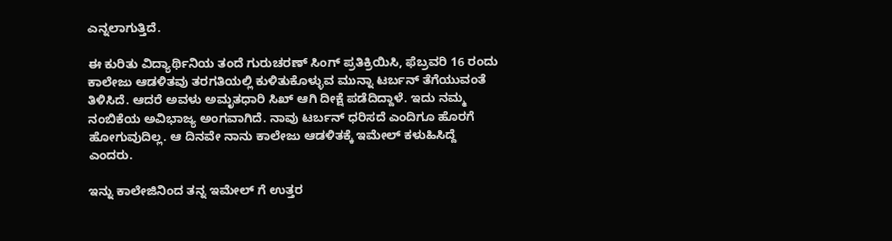ಎನ್ನಲಾಗುತ್ತಿದೆ.

ಈ ಕುರಿತು ವಿದ್ಯಾರ್ಥಿನಿಯ ತಂದೆ ಗುರುಚರಣ್ ಸಿಂಗ್ ಪ್ರತಿಕ್ರಿಯಿಸಿ, ಫೆಬ್ರವರಿ 16 ರಂದು ಕಾಲೇಜು ಆಡಳಿತವು ತರಗತಿಯಲ್ಲಿ ಕುಳಿತುಕೊಳ್ಳುವ ಮುನ್ನಾ ಟರ್ಬನ್ ತೆಗೆಯುವಂತೆ ತಿಳಿಸಿದೆ. ಆದರೆ ಅವಳು ಅಮೃತಧಾರಿ ಸಿಖ್ ಆಗಿ ದೀಕ್ಷೆ ಪಡೆದಿದ್ದಾಳೆ. ಇದು ನಮ್ಮ ನಂಬಿಕೆಯ ಅವಿಭಾಜ್ಯ ಅಂಗವಾಗಿದೆ. ನಾವು ಟರ್ಬನ್ ಧರಿಸದೆ ಎಂದಿಗೂ ಹೊರಗೆ ಹೋಗುವುದಿಲ್ಲ. ಆ ದಿನವೇ ನಾನು ಕಾಲೇಜು ಆಡಳಿತಕ್ಕೆ ಇಮೇಲ್ ಕಳುಹಿಸಿದ್ದೆ ಎಂದರು.

ಇನ್ನು ಕಾಲೇಜಿನಿಂದ ತನ್ನ ಇಮೇಲ್ ಗೆ ಉತ್ತರ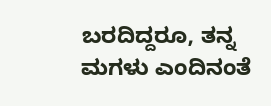ಬರದಿದ್ದರೂ, ತನ್ನ ಮಗಳು ಎಂದಿನಂತೆ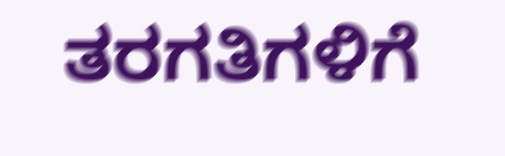ತರಗತಿಗಳಿಗೆ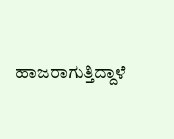ಹಾಜರಾಗುತ್ತಿದ್ದಾಳೆ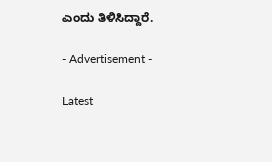ಎಂದು ತಿಳಿಸಿದ್ದಾರೆ.

- Advertisement -

Latest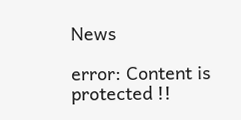News

error: Content is protected !!